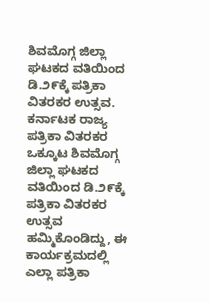ಶಿವಮೊಗ್ಗ ಜಿಲ್ಲಾ ಘಟಕದ ವತಿಯಿಂದ ಡಿ.೨೯ಕ್ಕೆ ಪತ್ರಿಕಾ ವಿತರಕರ ಉತ್ಸವ.
ಕರ್ನಾಟಕ ರಾಜ್ಯ ಪತ್ರಿಕಾ ವಿತರಕರ ಒಕ್ಕೂಟ ಶಿವಮೊಗ್ಗ ಜಿಲ್ಲಾ ಘಟಕದ ವತಿಯಿಂದ ಡಿ.೨೯ಕ್ಕೆ ಪತ್ರಿಕಾ ವಿತರಕರ ಉತ್ಸವ ಹಮ್ಮಿಕೊಂಡಿದ್ದು, ಈ ಕಾರ್ಯಕ್ರಮದಲ್ಲಿ ಎಲ್ಲಾ ಪತ್ರಿಕಾ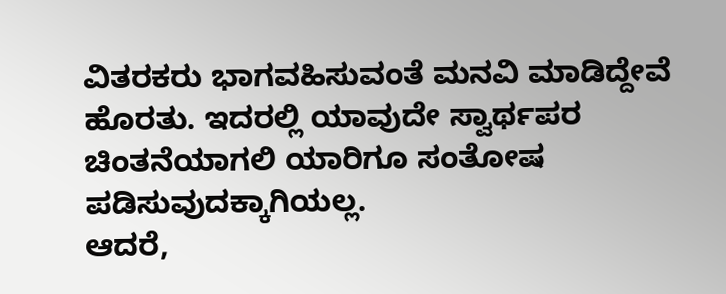ವಿತರಕರು ಭಾಗವಹಿಸುವಂತೆ ಮನವಿ ಮಾಡಿದ್ದೇವೆ ಹೊರತು. ಇದರಲ್ಲಿ ಯಾವುದೇ ಸ್ವಾರ್ಥಪರ ಚಿಂತನೆಯಾಗಲಿ ಯಾರಿಗೂ ಸಂತೋಷ ಪಡಿಸುವುದಕ್ಕಾಗಿಯಲ್ಲ.
ಆದರೆ,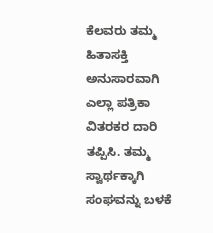ಕೆಲವರು ತಮ್ಮ ಹಿತಾಸಕ್ತಿ ಅನುಸಾರವಾಗಿ ಎಲ್ಲಾ ಪತ್ರಿಕಾ ವಿತರಕರ ದಾರಿ ತಪ್ಪಿಸಿ. ತಮ್ಮ ಸ್ವಾರ್ಥಕ್ಕಾಗಿ ಸಂಘವನ್ನು ಬಳಕೆ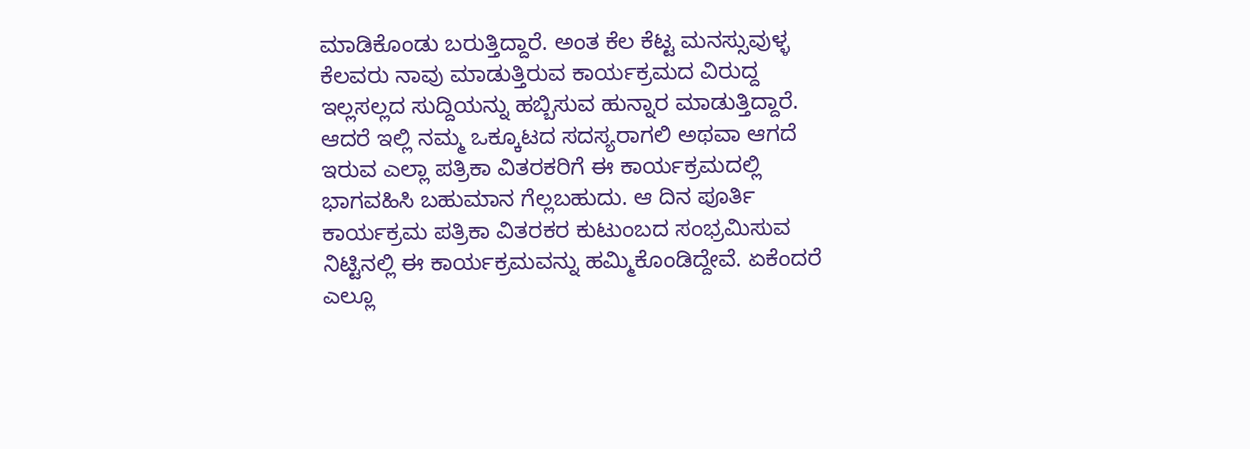ಮಾಡಿಕೊಂಡು ಬರುತ್ತಿದ್ದಾರೆ. ಅಂತ ಕೆಲ ಕೆಟ್ಟ ಮನಸ್ಸುವುಳ್ಳ ಕೆಲವರು ನಾವು ಮಾಡುತ್ತಿರುವ ಕಾರ್ಯಕ್ರಮದ ವಿರುದ್ದ ಇಲ್ಲಸಲ್ಲದ ಸುದ್ದಿಯನ್ನು ಹಬ್ಬಿಸುವ ಹುನ್ನಾರ ಮಾಡುತ್ತಿದ್ದಾರೆ. ಆದರೆ ಇಲ್ಲಿ ನಮ್ಮ ಒಕ್ಕೂಟದ ಸದಸ್ಯರಾಗಲಿ ಅಥವಾ ಆಗದೆ ಇರುವ ಎಲ್ಲಾ ಪತ್ರಿಕಾ ವಿತರಕರಿಗೆ ಈ ಕಾರ್ಯಕ್ರಮದಲ್ಲಿ ಭಾಗವಹಿಸಿ ಬಹುಮಾನ ಗೆಲ್ಲಬಹುದು. ಆ ದಿನ ಪೂರ್ತಿ ಕಾರ್ಯಕ್ರಮ ಪತ್ರಿಕಾ ವಿತರಕರ ಕುಟುಂಬದ ಸಂಭ್ರಮಿಸುವ ನಿಟ್ಟಿನಲ್ಲಿ ಈ ಕಾರ್ಯಕ್ರಮವನ್ನು ಹಮ್ಮಿಕೊಂಡಿದ್ದೇವೆ. ಏಕೆಂದರೆ ಎಲ್ಲೂ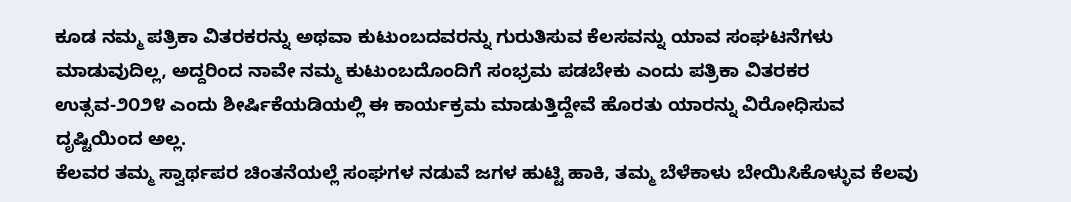ಕೂಡ ನಮ್ಮ ಪತ್ರಿಕಾ ವಿತರಕರನ್ನು ಅಥವಾ ಕುಟುಂಬದವರನ್ನು ಗುರುತಿಸುವ ಕೆಲಸವನ್ನು ಯಾವ ಸಂಘಟನೆಗಳು ಮಾಡುವುದಿಲ್ಲ, ಅದ್ದರಿಂದ ನಾವೇ ನಮ್ಮ ಕುಟುಂಬದೊಂದಿಗೆ ಸಂಭ್ರಮ ಪಡಬೇಕು ಎಂದು ಪತ್ರಿಕಾ ವಿತರಕರ ಉತ್ಸವ-೨೦೨೪ ಎಂದು ಶೀರ್ಷಿಕೆಯಡಿಯಲ್ಲಿ ಈ ಕಾರ್ಯಕ್ರಮ ಮಾಡುತ್ತಿದ್ದೇವೆ ಹೊರತು ಯಾರನ್ನು ವಿರೋಧಿಸುವ ದೃಷ್ಟಿಯಿಂದ ಅಲ್ಲ.
ಕೆಲವರ ತಮ್ಮ ಸ್ವಾರ್ಥಪರ ಚಿಂತನೆಯಲ್ಲೆ ಸಂಘಗಳ ನಡುವೆ ಜಗಳ ಹುಟ್ಟಿ ಹಾಕಿ, ತಮ್ಮ ಬೆಳೆಕಾಳು ಬೇಯಿಸಿಕೊಳ್ಳುವ ಕೆಲವು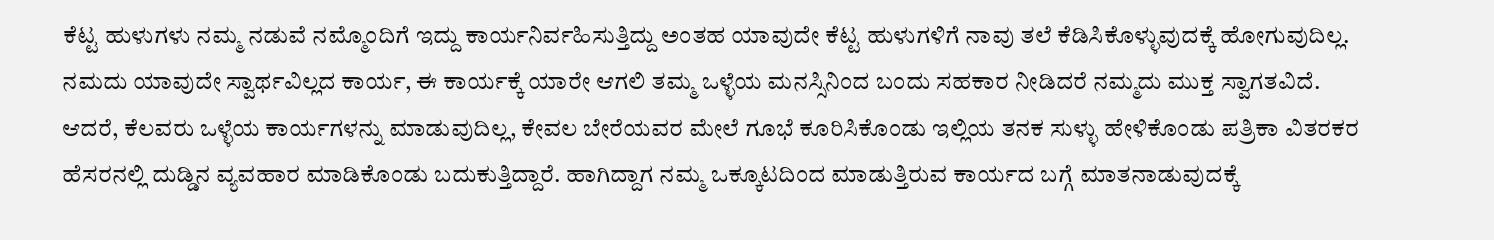ಕೆಟ್ಟ ಹುಳುಗಳು ನಮ್ಮ ನಡುವೆ ನಮ್ಮೊಂದಿಗೆ ಇದ್ದು ಕಾರ್ಯನಿರ್ವಹಿಸುತ್ತಿದ್ದು ಅಂತಹ ಯಾವುದೇ ಕೆಟ್ಟ ಹುಳುಗಳಿಗೆ ನಾವು ತಲೆ ಕೆಡಿಸಿಕೊಳ್ಳುವುದಕ್ಕೆ ಹೋಗುವುದಿಲ್ಲ. ನಮದು ಯಾವುದೇ ಸ್ವಾರ್ಥವಿಲ್ಲದ ಕಾರ್ಯ, ಈ ಕಾರ್ಯಕ್ಕೆ ಯಾರೇ ಆಗಲಿ ತಮ್ಮ ಒಳ್ಳೆಯ ಮನಸ್ಸಿನಿಂದ ಬಂದು ಸಹಕಾರ ನೀಡಿದರೆ ನಮ್ಮದು ಮುಕ್ತ ಸ್ವಾಗತವಿದೆ.
ಆದರೆ, ಕೆಲವರು ಒಳ್ಳೆಯ ಕಾರ್ಯಗಳನ್ನು ಮಾಡುವುದಿಲ್ಲ, ಕೇವಲ ಬೇರೆಯವರ ಮೇಲೆ ಗೂಭೆ ಕೂರಿಸಿಕೊಂಡು ಇಲ್ಲಿಯ ತನಕ ಸುಳ್ಳು ಹೇಳಿಕೊಂಡು ಪತ್ರಿಕಾ ವಿತರಕರ ಹೆಸರನಲ್ಲಿ ದುಡ್ಡಿನ ವ್ಯವಹಾರ ಮಾಡಿಕೊಂಡು ಬದುಕುತ್ತಿದ್ದಾರೆ. ಹಾಗಿದ್ದಾಗ ನಮ್ಮ ಒಕ್ಕೂಟದಿಂದ ಮಾಡುತ್ತಿರುವ ಕಾರ್ಯದ ಬಗ್ಗೆ ಮಾತನಾಡುವುದಕ್ಕೆ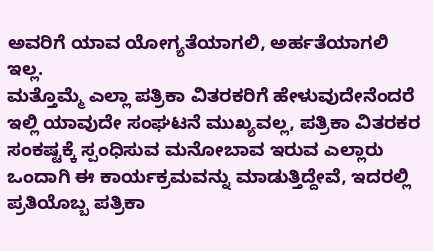ಅವರಿಗೆ ಯಾವ ಯೋಗ್ಯತೆಯಾಗಲಿ, ಅರ್ಹತೆಯಾಗಲಿ ಇಲ್ಲ.
ಮತ್ತೊಮ್ಮೆ ಎಲ್ಲಾ ಪತ್ರಿಕಾ ವಿತರಕರಿಗೆ ಹೇಳುವುದೇನೆಂದರೆ ಇಲ್ಲಿ ಯಾವುದೇ ಸಂಘಟನೆ ಮುಖ್ಯವಲ್ಲ, ಪತ್ರಿಕಾ ವಿತರಕರ ಸಂಕಷ್ಟಕ್ಕೆ ಸ್ಪಂಧಿಸುವ ಮನೋಬಾವ ಇರುವ ಎಲ್ಲಾರು ಒಂದಾಗಿ ಈ ಕಾರ್ಯಕ್ರಮವನ್ನು ಮಾಡುತ್ತಿದ್ದೇವೆ, ಇದರಲ್ಲಿ ಪ್ರತಿಯೊಬ್ಬ ಪತ್ರಿಕಾ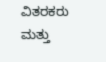ವಿತರಕರು ಮತ್ತು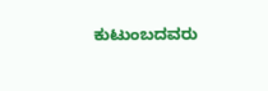ಕುಟುಂಬದವರು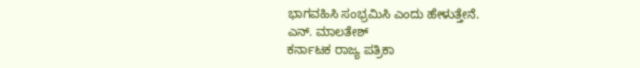ಭಾಗವಹಿಸಿ ಸಂಭ್ರಮಿಸಿ ಎಂದು ಹೇಳುತ್ತೇನೆ.
ಎನ್. ಮಾಲತೇಶ್
ಕರ್ನಾಟಕ ರಾಜ್ಯ ಪತ್ರಿಕಾ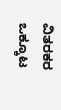ವಿತರಕರ ಒಕ್ಕೂಟ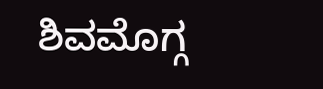ಶಿವಮೊಗ್ಗ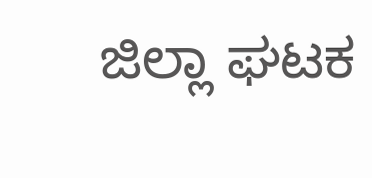ಜಿಲ್ಲಾ ಘಟಕ